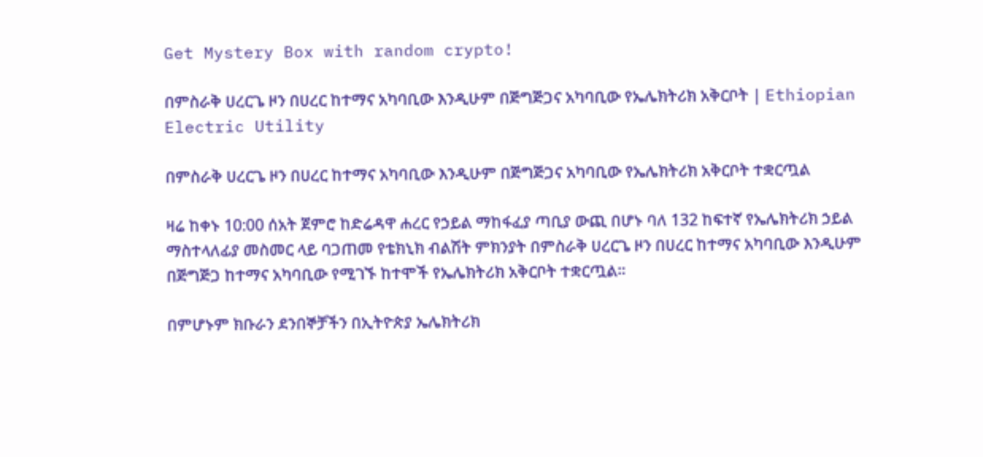Get Mystery Box with random crypto!

በምስራቅ ሀረርጌ ዞን በሀረር ከተማና አካባቢው እንዲሁም በጅግጅጋና አካባቢው የኤሌክትሪክ አቅርቦት | Ethiopian Electric Utility

በምስራቅ ሀረርጌ ዞን በሀረር ከተማና አካባቢው እንዲሁም በጅግጅጋና አካባቢው የኤሌክትሪክ አቅርቦት ተቋርጧል

ዛሬ ከቀኑ 10:00 ሰአት ጀምሮ ከድሬዳዋ ሐረር የኃይል ማከፋፈያ ጣቢያ ውጪ በሆኑ ባለ 132 ከፍተኛ የኤሌክትሪክ ኃይል ማስተላለፊያ መስመር ላይ ባጋጠመ የቴክኒክ ብልሽት ምክንያት በምስራቅ ሀረርጌ ዞን በሀረር ከተማና አካባቢው እንዲሁም በጅግጅጋ ከተማና አካባቢው የሚገኙ ከተሞች የኤሌክትሪክ አቅርቦት ተቋርጧል፡፡

በምሆኑም ክቡራን ደንበኞቻችን በኢትዮጵያ ኤሌክትሪክ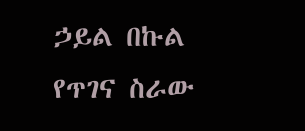ኃይል በኩል የጥገና ስራው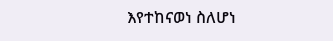እየተከናወነ ስለሆነ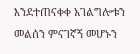እንደተጠናቀቀ አገልግሎቱን መልሰን ምናገኛኝ መሆኑን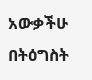አውቃችሁ በትዕግስት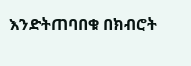እንድትጠባበቁ በክብሮት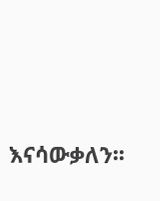እናሳውቃለን፡፡